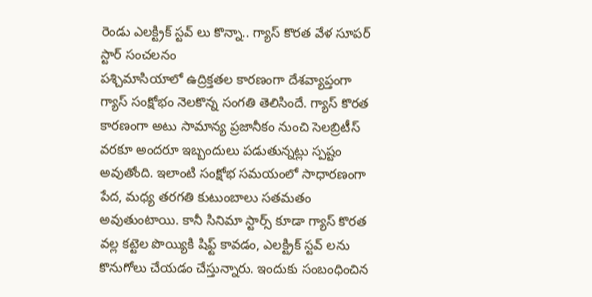రెండు ఎలక్ట్రిక్ స్టవ్ లు కొన్నా.. గ్యాస్ కొరత వేళ సూపర్ స్టార్ సంచలనం
పశ్చిమాసియాలో ఉద్రిక్తతల కారణంగా దేశవ్యాప్తంగా గ్యాస్ సంక్షోభం నెలకొన్న సంగతి తెలిసిందే. గ్యాస్ కొరత కారణంగా అటు సామాన్య ప్రజానీకం నుంచి సెలబ్రిటీస్ వరకూ అందరూ ఇబ్బందులు పడుతున్నట్లు స్పష్టం అవుతోంది. ఇలాంటి సంక్షోభ సమయంలో సాధారణంగా పేద, మధ్య తరగతి కుటుంబాలు సతమతం అవుతుంటాయి. కానీ సినిమా స్టార్స్ కూడా గ్యాస్ కొరత వల్ల కట్టెల పొయ్యికి షిఫ్ట్ కావడం, ఎలక్ట్రిక్ స్టవ్ లను కొనుగోలు చేయడం చేస్తున్నారు. ఇందుకు సంబంధించిన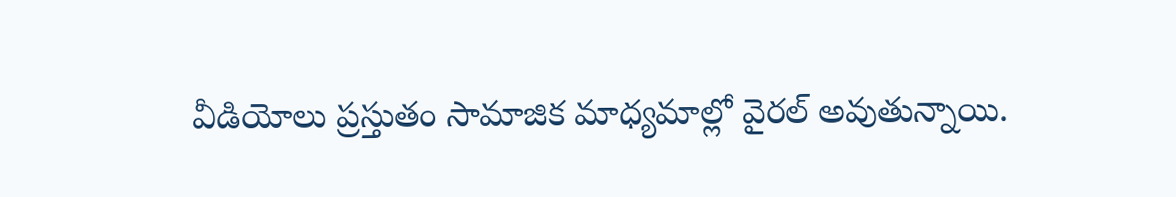వీడియోలు ప్రస్తుతం సామాజిక మాధ్యమాల్లో వైరల్ అవుతున్నాయి.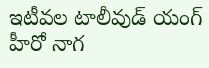ఇటీవల టాలీవుడ్ యంగ్ హీరో నాగ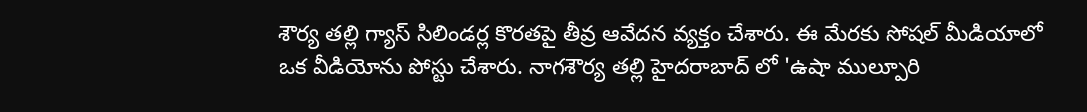శౌర్య తల్లి గ్యాస్ సిలిండర్ల కొరతపై తీవ్ర ఆవేదన వ్యక్తం చేశారు. ఈ మేరకు సోషల్ మీడియాలో ఒక వీడియోను పోస్టు చేశారు. నాగశౌర్య తల్లి హైదరాబాద్ లో 'ఉషా ముల్పూరి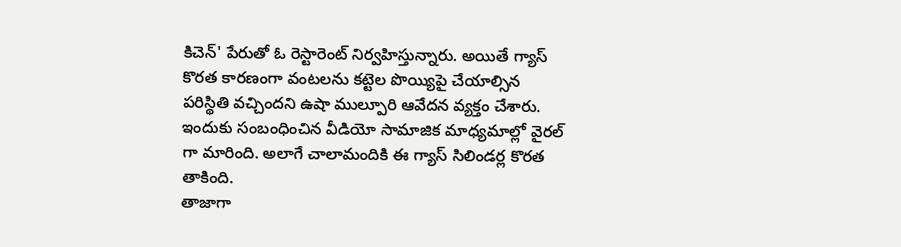కిచెన్' పేరుతో ఓ రెస్టారెంట్ నిర్వహిస్తున్నారు. అయితే గ్యాస్ కొరత కారణంగా వంటలను కట్టెల పొయ్యిపై చేయాల్సిన పరిస్థితి వచ్చిందని ఉషా ముల్పూరి ఆవేదన వ్యక్తం చేశారు. ఇందుకు సంబంధించిన వీడియో సామాజిక మాధ్యమాల్లో వైరల్ గా మారింది. అలాగే చాలామందికి ఈ గ్యాస్ సిలిండర్ల కొరత తాకింది.
తాజాగా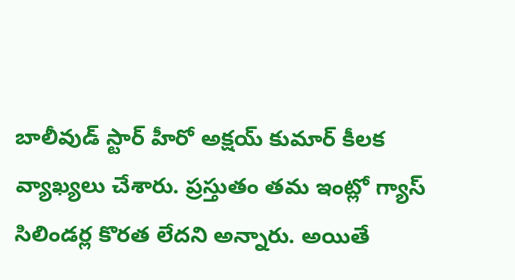బాలీవుడ్ స్టార్ హీరో అక్షయ్ కుమార్ కీలక వ్యాఖ్యలు చేశారు. ప్రస్తుతం తమ ఇంట్లో గ్యాస్ సిలిండర్ల కొరత లేదని అన్నారు. అయితే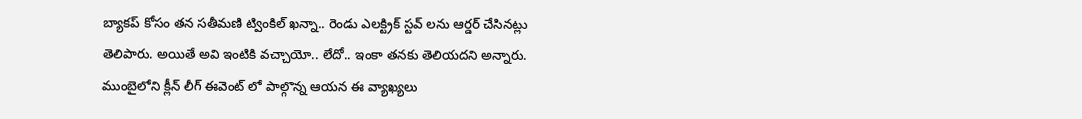బ్యాకప్ కోసం తన సతీమణి ట్వింకిల్ ఖన్నా.. రెండు ఎలక్ట్రిక్ స్టవ్ లను ఆర్డర్ చేసినట్లు తెలిపారు. అయితే అవి ఇంటికి వచ్చాయో.. లేదో.. ఇంకా తనకు తెలియదని అన్నారు. ముంబైలోని క్లీన్ లీగ్ ఈవెంట్ లో పాల్గొన్న ఆయన ఈ వ్యాఖ్యలు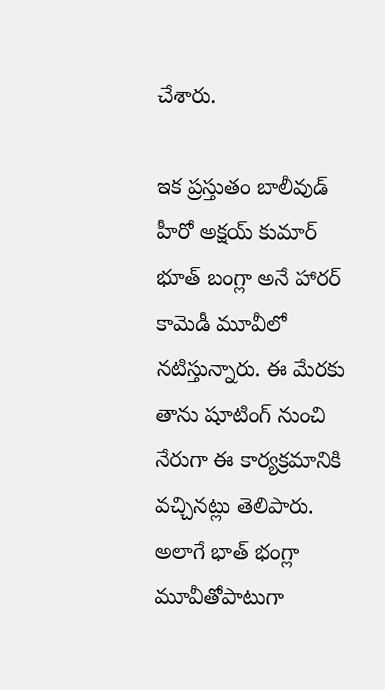చేశారు.

ఇక ప్రస్తుతం బాలీవుడ్ హీరో అక్షయ్ కుమార్ భూత్ బంగ్లా అనే హారర్ కామెడీ మూవీలో నటిస్తున్నారు. ఈ మేరకు తాను షూటింగ్ నుంచి నేరుగా ఈ కార్యక్రమానికి వచ్చినట్లు తెలిపారు. అలాగే భాత్ భంగ్లా మూవీతోపాటుగా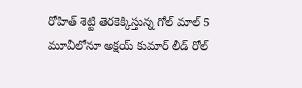రోహిత్ శెట్టి తెరకెక్కిస్తున్న గోల్ మాల్ 5 మూవీలోనూ అక్షయ్ కుమార్ లీడ్ రోల్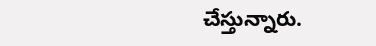చేస్తున్నారు.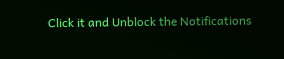Click it and Unblock the Notifications